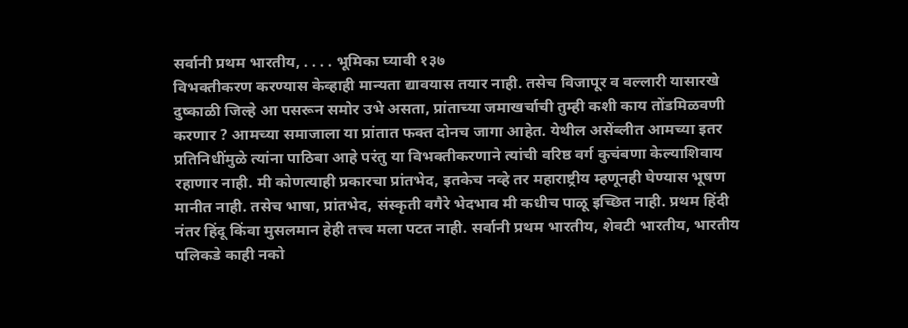सर्वानी प्रथम भारतीय, . . . . भूमिका घ्यावी १३७
विभक्तीकरण करण्यास केव्हाही मान्यता द्यावयास तयार नाही. तसेच विजापूर व वल्लारी यासारखे दुष्काळी जिल्हे आ पसरून समोर उभे असता, प्रांताच्या जमाखर्चाची तुम्ही कशी काय तोंडमिळवणी करणार ? आमच्या समाजाला या प्रांतात फक्त दोनच जागा आहेत. येथील असेंब्लीत आमच्या इतर प्रतिनिधींमुळे त्यांना पाठिबा आहे परंतु या विभक्तीकरणाने त्यांची वरिष्ठ वर्ग कुचंबणा केल्याशिवाय रहाणार नाही. मी कोणत्याही प्रकारचा प्रांतभेद, इतकेच नव्हे तर महाराष्ट्रीय म्हणूनही घेण्यास भूषण मानीत नाही. तसेच भाषा, प्रांतभेद, संस्कृती वगैरे भेदभाव मी कधीच पाळू इच्छित नाही. प्रथम हिंदी नंतर हिंदू किंवा मुसलमान हेही तत्त्व मला पटत नाही. सर्वानी प्रथम भारतीय, शेवटी भारतीय, भारतीय पलिकडे काही नको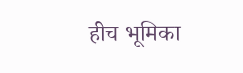हीच भूमिका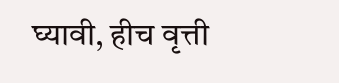घ्यावी, हीच वृत्ती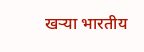खऱ्या भारतीय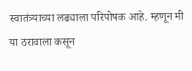स्वातंत्र्याच्या लढ्याला परिपोषक आहे. म्हणून मी या ठरावाला कसून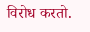विरोध करतो.